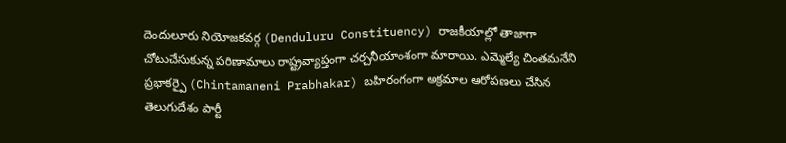దెందులూరు నియోజకవర్గ (Denduluru Constituency) రాజకీయాల్లో తాజాగా చోటుచేసుకున్న పరిణామాలు రాష్ట్రవ్యాప్తంగా చర్చనీయాంశంగా మారాయి. ఎమ్మెల్యే చింతమనేని ప్రభాకర్పై (Chintamaneni Prabhakar) బహిరంగంగా అక్రమాల ఆరోపణలు చేసిన తెలుగుదేశం పార్టీ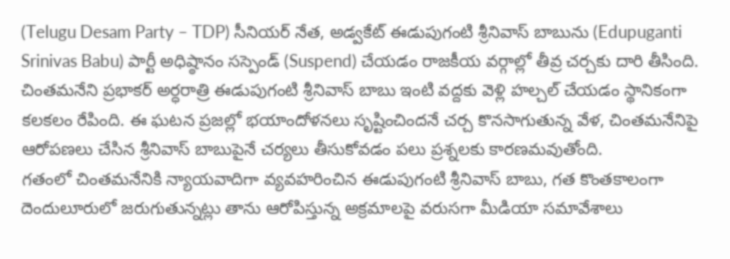(Telugu Desam Party – TDP) సీనియర్ నేత, అడ్వకేట్ ఈడుపుగంటి శ్రీనివాస్ బాబును (Edupuganti Srinivas Babu) పార్టీ అధిష్ఠానం సస్పెండ్ (Suspend) చేయడం రాజకీయ వర్గాల్లో తీవ్ర చర్చకు దారి తీసింది.
చింతమనేని ప్రభాకర్ అర్ధరాత్రి ఈడుపుగంటి శ్రీనివాస్ బాబు ఇంటి వద్దకు వెళ్లి హల్చల్ చేయడం స్థానికంగా కలకలం రేపింది. ఈ ఘటన ప్రజల్లో భయాందోళనలు సృష్టించిందనే చర్చ కొనసాగుతున్న వేళ, చింతమనేనిపై ఆరోపణలు చేసిన శ్రీనివాస్ బాబుపైనే చర్యలు తీసుకోవడం పలు ప్రశ్నలకు కారణమవుతోంది.
గతంలో చింతమనేనికి న్యాయవాదిగా వ్యవహరించిన ఈడుపుగంటి శ్రీనివాస్ బాబు, గత కొంతకాలంగా దెందులూరులో జరుగుతున్నట్లు తాను ఆరోపిస్తున్న అక్రమాలపై వరుసగా మీడియా సమావేశాలు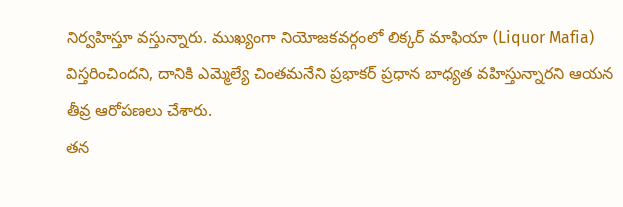నిర్వహిస్తూ వస్తున్నారు. ముఖ్యంగా నియోజకవర్గంలో లిక్కర్ మాఫియా (Liquor Mafia) విస్తరించిందని, దానికి ఎమ్మెల్యే చింతమనేని ప్రభాకర్ ప్రధాన బాధ్యత వహిస్తున్నారని ఆయన తీవ్ర ఆరోపణలు చేశారు.
తన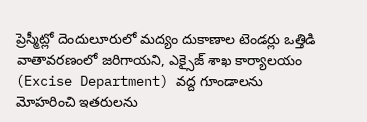ప్రెస్మీట్లో దెందులూరులో మద్యం దుకాణాల టెండర్లు ఒత్తిడి వాతావరణంలో జరిగాయని, ఎక్సైజ్ శాఖ కార్యాలయం (Excise Department) వద్ద గూండాలను మోహరించి ఇతరులను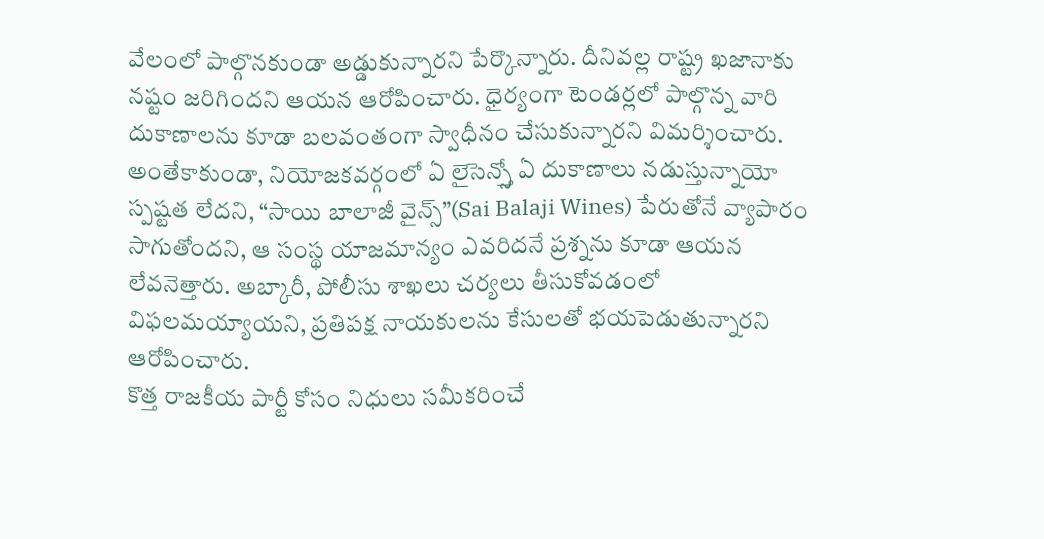వేలంలో పాల్గొనకుండా అడ్డుకున్నారని పేర్కొన్నారు. దీనివల్ల రాష్ట్ర ఖజానాకు నష్టం జరిగిందని ఆయన ఆరోపించారు. ధైర్యంగా టెండర్లలో పాల్గొన్న వారి దుకాణాలను కూడా బలవంతంగా స్వాధీనం చేసుకున్నారని విమర్శించారు.
అంతేకాకుండా, నియోజకవర్గంలో ఏ లైసెన్స్తో ఏ దుకాణాలు నడుస్తున్నాయో స్పష్టత లేదని, “సాయి బాలాజీ వైన్స్”(Sai Balaji Wines) పేరుతోనే వ్యాపారం సాగుతోందని, ఆ సంస్థ యాజమాన్యం ఎవరిదనే ప్రశ్నను కూడా ఆయన లేవనెత్తారు. అబ్కారీ, పోలీసు శాఖలు చర్యలు తీసుకోవడంలో విఫలమయ్యాయని, ప్రతిపక్ష నాయకులను కేసులతో భయపెడుతున్నారని ఆరోపించారు.
కొత్త రాజకీయ పార్టీ కోసం నిధులు సమీకరించే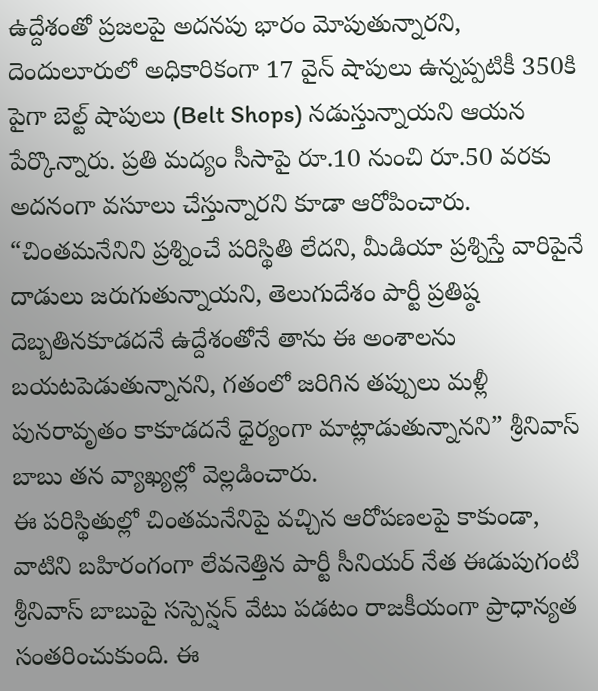ఉద్దేశంతో ప్రజలపై అదనపు భారం మోపుతున్నారని, దెందులూరులో అధికారికంగా 17 వైన్ షాపులు ఉన్నప్పటికీ 350కి పైగా బెల్ట్ షాపులు (Belt Shops) నడుస్తున్నాయని ఆయన పేర్కొన్నారు. ప్రతి మద్యం సీసాపై రూ.10 నుంచి రూ.50 వరకు అదనంగా వసూలు చేస్తున్నారని కూడా ఆరోపించారు.
“చింతమనేనిని ప్రశ్నించే పరిస్థితి లేదని, మీడియా ప్రశ్నిస్తే వారిపైనే దాడులు జరుగుతున్నాయని, తెలుగుదేశం పార్టీ ప్రతిష్ఠ దెబ్బతినకూడదనే ఉద్దేశంతోనే తాను ఈ అంశాలను బయటపెడుతున్నానని, గతంలో జరిగిన తప్పులు మళ్లీ పునరావృతం కాకూడదనే ధైర్యంగా మాట్లాడుతున్నానని” శ్రీనివాస్ బాబు తన వ్యాఖ్యల్లో వెల్లడించారు.
ఈ పరిస్థితుల్లో చింతమనేనిపై వచ్చిన ఆరోపణలపై కాకుండా, వాటిని బహిరంగంగా లేవనెత్తిన పార్టీ సీనియర్ నేత ఈడుపుగంటి శ్రీనివాస్ బాబుపై సస్పెన్షన్ వేటు పడటం రాజకీయంగా ప్రాధాన్యత సంతరించుకుంది. ఈ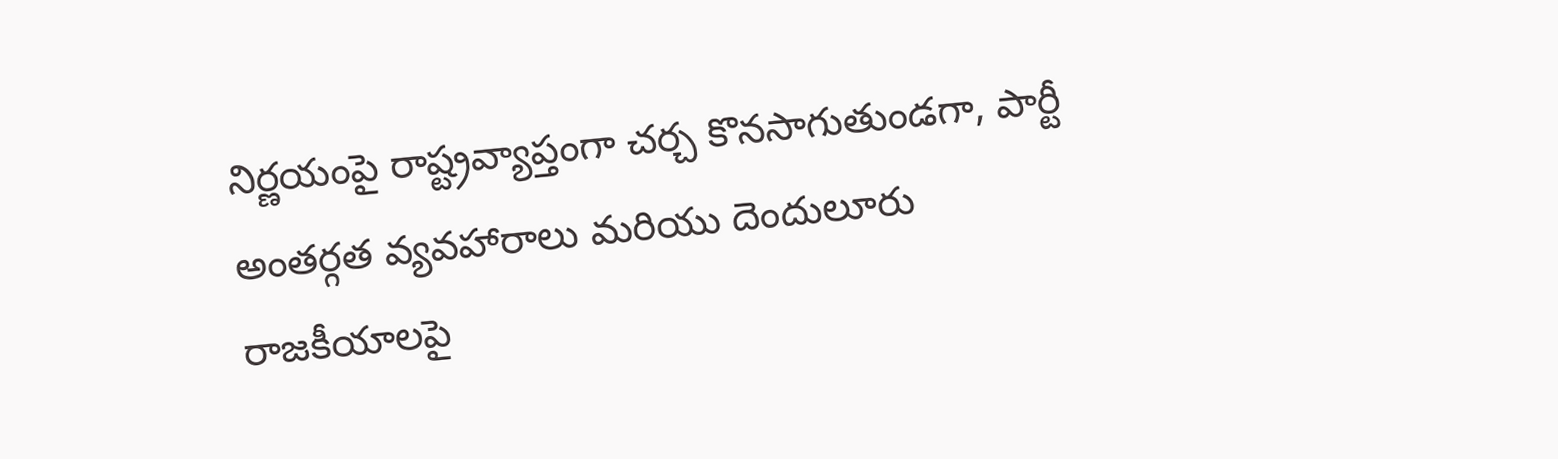నిర్ణయంపై రాష్ట్రవ్యాప్తంగా చర్చ కొనసాగుతుండగా, పార్టీ అంతర్గత వ్యవహారాలు మరియు దెందులూరు రాజకీయాలపై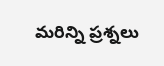మరిన్ని ప్రశ్నలు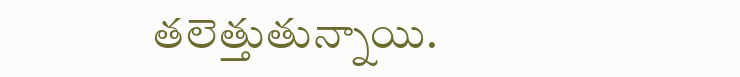తలెత్తుతున్నాయి.